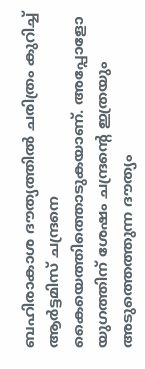ബഹിരാകാശ ദൗത്യത്തിൽ ചരിത്രം കുറിച്ച് ആർട്ടമിസ് ചന്ദ്രനെ കൈയെത്തിത്തൊടുകയാണ്. അപ്പോളോ യുഗത്തിന് ശേഷം ചന്ദ്രൻ്റെ ഇത്രയും അടുത്തെത്തുന്ന ദൗത്യം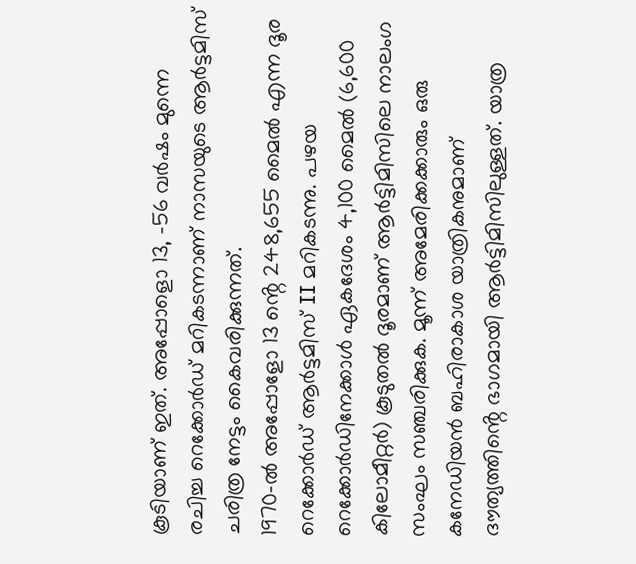കൂടിയാണ് ഇത്. അപ്പോളൊ 13, -56 വർഷം മുന്നെ രചിച്ച റെക്കോർഡ് മറികടന്നാണ് നാസയുടെ ആർട്ടമിസ് ചരിത്ര നേട്ടം കൈവരിക്കുന്നത്.
1970-ൽ അപ്പോളോ 13 ൻ്റെ 248,655 മൈൽ എന്ന ദൂര റെക്കോർഡ് ആർട്ടമിസ് II മറികടന്നു. പഴയ റെക്കോർഡിനേക്കാൾ ഏകദേശം 4,100 മൈൽ (6,600 കിലോമീറ്റർ) കൂടുതൽ ദൂരമാണ് ആർട്ടിമിസിലെ നാലംഗ സംഘം സഞ്ചരിക്കുക. മൂന്ന് അമേരിക്കക്കാരും ഒരു കനേഡിയൻ ബഹിരാകാശ യാത്രികനുമാണ് ദൗത്യത്തിൻ്റെ ഭാഗമായി ആർട്ടിമിസിലുള്ളത്. യാത്ര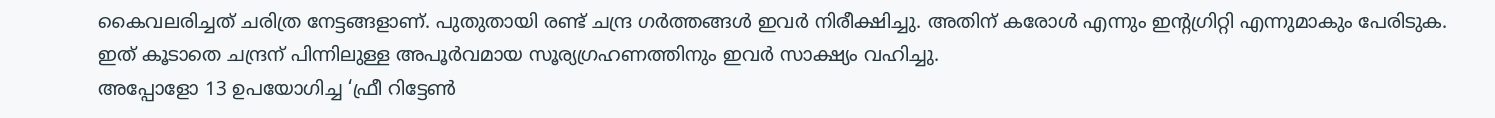കൈവലരിച്ചത് ചരിത്ര നേട്ടങ്ങളാണ്. പുതുതായി രണ്ട് ചന്ദ്ര ഗർത്തങ്ങൾ ഇവർ നിരീക്ഷിച്ചു. അതിന് കരോൾ എന്നും ഇൻ്റഗ്രിറ്റി എന്നുമാകും പേരിടുക. ഇത് കൂടാതെ ചന്ദ്രന് പിന്നിലുള്ള അപൂർവമായ സൂര്യഗ്രഹണത്തിനും ഇവർ സാക്ഷ്യം വഹിച്ചു.
അപ്പോളോ 13 ഉപയോഗിച്ച ‘ഫ്രീ റിട്ടേൺ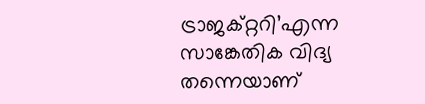ട്രാജക്റ്ററി’എന്ന സാങ്കേതിക വിദ്യ തന്നെയാണ്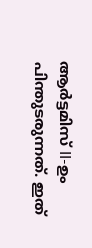ആർട്ടമിസ് II-ഉം പിന്തുടരുന്നത്. ഇത്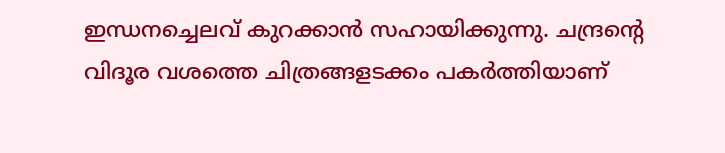ഇന്ധനച്ചെലവ് കുറക്കാൻ സഹായിക്കുന്നു. ചന്ദ്രൻ്റെ വിദൂര വശത്തെ ചിത്രങ്ങളടക്കം പകർത്തിയാണ്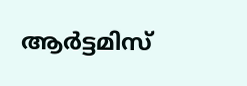ആർട്ടമിസ്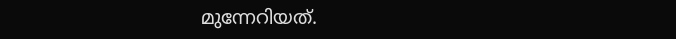മുന്നേറിയത്.